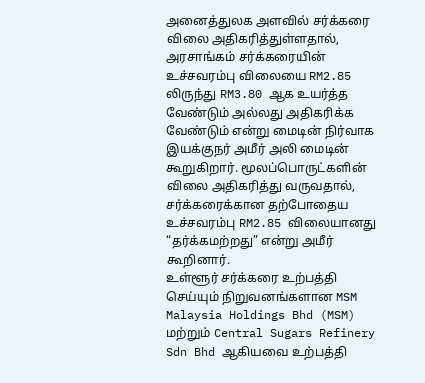அனைத்துலக அளவில் சர்க்கரை விலை அதிகரித்துள்ளதால், அரசாங்கம் சர்க்கரையின் உச்சவரம்பு விலையை RM2.85 லிருந்து RM3.80 ஆக உயர்த்த வேண்டும் அல்லது அதிகரிக்க வேண்டும் என்று மைடின் நிர்வாக இயக்குநர் அமீர் அலி மைடின் கூறுகிறார். மூலப்பொருட்களின் விலை அதிகரித்து வருவதால், சர்க்கரைக்கான தற்போதைய உச்சவரம்பு RM2.85 விலையானது “தர்க்கமற்றது” என்று அமீர் கூறினார்.
உள்ளூர் சர்க்கரை உற்பத்தி செய்யும் நிறுவனங்களான MSM Malaysia Holdings Bhd (MSM) மற்றும் Central Sugars Refinery Sdn Bhd ஆகியவை உற்பத்தி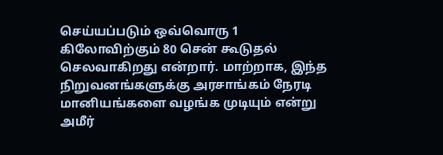செய்யப்படும் ஒவ்வொரு 1 கிலோவிற்கும் 80 சென் கூடுதல் செலவாகிறது என்றார். மாற்றாக, இந்த நிறுவனங்களுக்கு அரசாங்கம் நேரடி மானியங்களை வழங்க முடியும் என்று அமீர்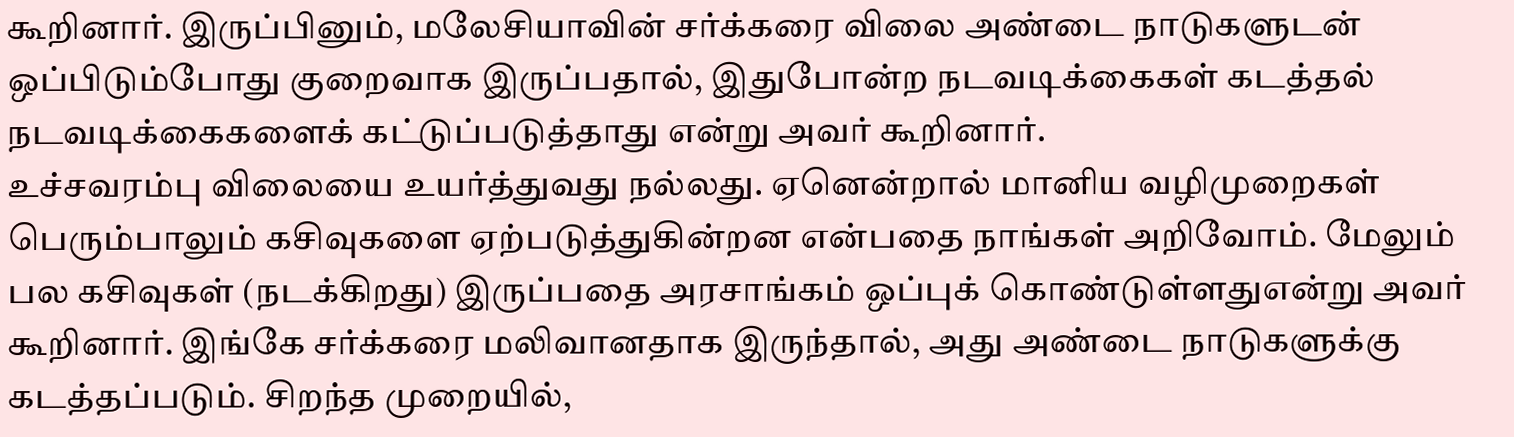கூறினார். இருப்பினும், மலேசியாவின் சர்க்கரை விலை அண்டை நாடுகளுடன் ஒப்பிடும்போது குறைவாக இருப்பதால், இதுபோன்ற நடவடிக்கைகள் கடத்தல் நடவடிக்கைகளைக் கட்டுப்படுத்தாது என்று அவர் கூறினார்.
உச்சவரம்பு விலையை உயர்த்துவது நல்லது. ஏனென்றால் மானிய வழிமுறைகள் பெரும்பாலும் கசிவுகளை ஏற்படுத்துகின்றன என்பதை நாங்கள் அறிவோம். மேலும் பல கசிவுகள் (நடக்கிறது) இருப்பதை அரசாங்கம் ஒப்புக் கொண்டுள்ளதுஎன்று அவர் கூறினார். இங்கே சர்க்கரை மலிவானதாக இருந்தால், அது அண்டை நாடுகளுக்கு கடத்தப்படும். சிறந்த முறையில்,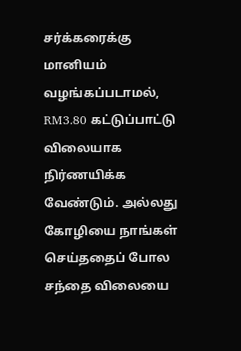சர்க்கரைக்கு மானியம் வழங்கப்படாமல், RM3.80 கட்டுப்பாட்டு விலையாக நிர்ணயிக்க வேண்டும். அல்லது கோழியை நாங்கள் செய்ததைப் போல சந்தை விலையை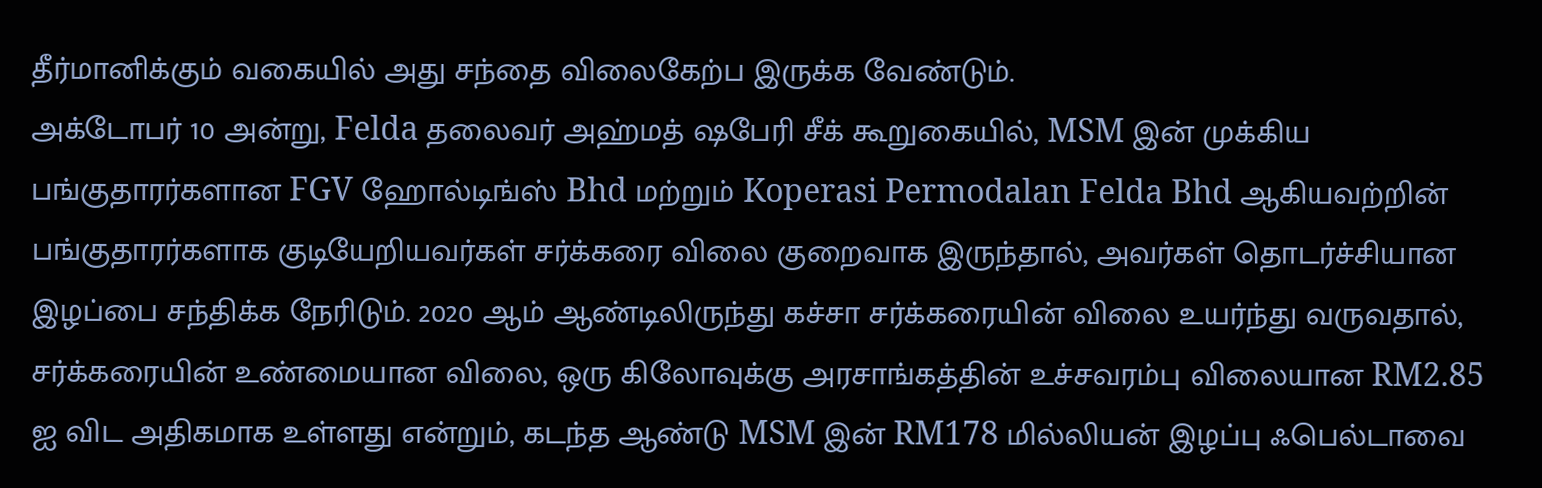தீர்மானிக்கும் வகையில் அது சந்தை விலைகேற்ப இருக்க வேண்டும்.
அக்டோபர் 10 அன்று, Felda தலைவர் அஹ்மத் ஷபேரி சீக் கூறுகையில், MSM இன் முக்கிய பங்குதாரர்களான FGV ஹோல்டிங்ஸ் Bhd மற்றும் Koperasi Permodalan Felda Bhd ஆகியவற்றின் பங்குதாரர்களாக குடியேறியவர்கள் சர்க்கரை விலை குறைவாக இருந்தால், அவர்கள் தொடர்ச்சியான இழப்பை சந்திக்க நேரிடும். 2020 ஆம் ஆண்டிலிருந்து கச்சா சர்க்கரையின் விலை உயர்ந்து வருவதால், சர்க்கரையின் உண்மையான விலை, ஒரு கிலோவுக்கு அரசாங்கத்தின் உச்சவரம்பு விலையான RM2.85 ஐ விட அதிகமாக உள்ளது என்றும், கடந்த ஆண்டு MSM இன் RM178 மில்லியன் இழப்பு ஃபெல்டாவை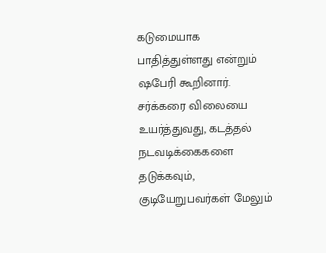கடுமையாக பாதித்துள்ளது என்றும் ஷபேரி கூறினார்.
சர்க்கரை விலையை உயர்த்துவது, கடத்தல் நடவடிக்கைகளை தடுக்கவும், குடியேறுபவர்கள் மேலும்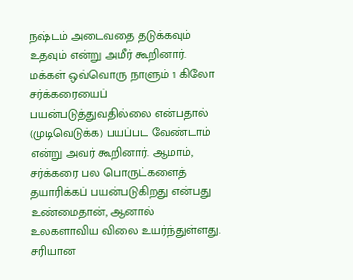நஷ்டம் அடைவதை தடுக்கவும் உதவும் என்று அமீர் கூறினார். மக்கள் ஒவ்வொரு நாளும் 1 கிலோ சர்க்கரையைப் பயன்படுத்துவதில்லை என்பதால் (முடிவெடுக்க) பயப்பட வேண்டாம் என்று அவர் கூறினார். ஆமாம், சர்க்கரை பல பொருட்களைத் தயாரிக்கப் பயன்படுகிறது என்பது உண்மைதான், ஆனால் உலகளாவிய விலை உயர்ந்துள்ளது. சரியான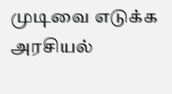முடிவை எடுக்க அரசியல்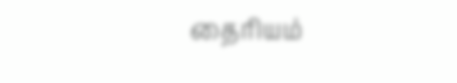தைரியம்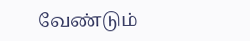வேண்டும்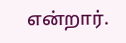என்றார்.